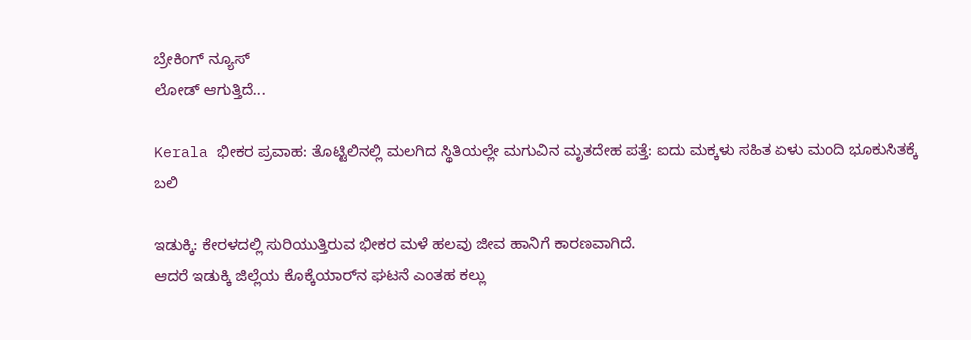ಬ್ರೇಕಿಂಗ್ ನ್ಯೂಸ್
ಲೋಡ್ ಆಗುತ್ತಿದೆ...

Kerala ಭೀಕರ ಪ್ರವಾಹ: ತೊಟ್ಟಿಲಿನಲ್ಲಿ ಮಲಗಿದ ಸ್ಥಿತಿಯಲ್ಲೇ ಮಗುವಿನ ಮೃತದೇಹ ಪತ್ತೆ: ಐದು ಮಕ್ಕಳು ಸಹಿತ ಏಳು ಮಂದಿ ಭೂಕುಸಿತಕ್ಕೆ ಬಲಿ

ಇಡುಕ್ಕಿ: ಕೇರಳದಲ್ಲಿ ಸುರಿಯುತ್ತಿರುವ ಭೀಕರ ಮಳೆ ಹಲವು ಜೀವ ಹಾನಿಗೆ ಕಾರಣವಾಗಿದೆ.
ಆದರೆ ಇಡುಕ್ಕಿ ಜಿಲ್ಲೆಯ ಕೊಕ್ಕೆಯಾರ್‌ನ ಘಟನೆ ಎಂತಹ ಕಲ್ಲು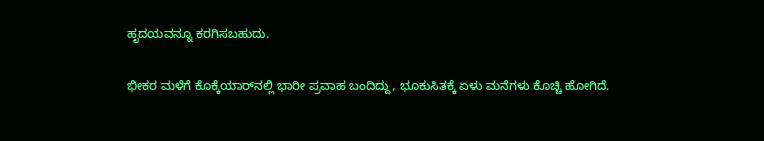ಹೃದಯವನ್ನೂ ಕರಗಿಸಬಹುದು.

ಭೀಕರ ಮಳೆಗೆ ಕೊಕ್ಕೆಯಾರ್‌ನಲ್ಲಿ ಭಾರೀ ಪ್ರವಾಹ ಬಂದಿದ್ದು, ಭೂಕುಸಿತಕ್ಕೆ ಏಳು ಮನೆಗಳು ಕೊಚ್ಚಿ ಹೋಗಿದೆ.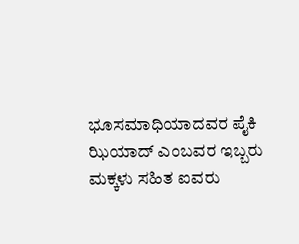ಭೂಸಮಾಧಿಯಾದವರ ಪೈಕಿ ಝಿಯಾದ್ ಎಂಬವರ ಇಬ್ಬರು ಮಕ್ಕಳು ಸಹಿತ ಐವರು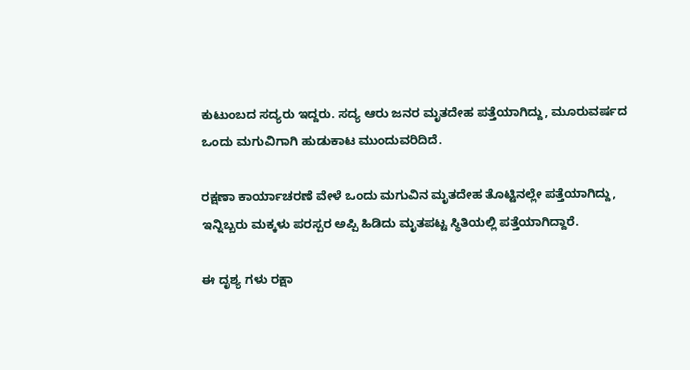ಕುಟುಂಬದ ಸದ್ಯರು ಇದ್ದರು. ಸದ್ಯ ಆರು ಜನರ ಮೃತದೇಹ ಪತ್ತೆಯಾಗಿದ್ದು, ಮೂರುವರ್ಷದ ಒಂದು ಮಗುವಿಗಾಗಿ ಹುಡುಕಾಟ ಮುಂದುವರಿದಿದೆ.

ರಕ್ಷಣಾ ಕಾರ್ಯಾಚರಣೆ ವೇಳೆ ಒಂದು ಮಗುವಿನ‌ ಮೃತದೇಹ ತೊಟ್ಟಿನಲ್ಲೇ ಪತ್ತೆಯಾಗಿದ್ದು, ಇನ್ನಿಬ್ಬರು ಮಕ್ಕಳು ಪರಸ್ಪರ ಅಪ್ಪಿ ಹಿಡಿದು ಮೃತಪಟ್ಟ ಸ್ಥಿತಿಯಲ್ಲಿ ಪತ್ತೆಯಾಗಿದ್ದಾರೆ.

ಈ ದೃಶ್ಯ ಗಳು ರಕ್ಷಾ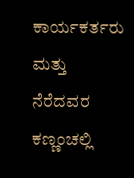ಕಾರ್ಯಕರ್ತರು ಮತ್ತು ನೆರೆದವರ ಕಣ್ಣಂಚಲ್ಲಿ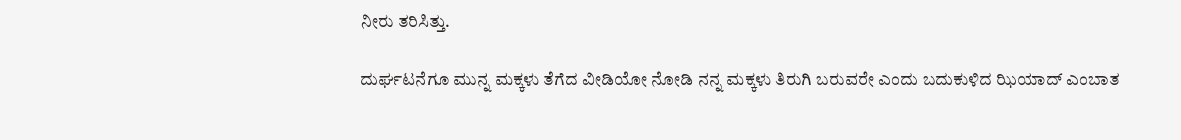ನೀರು ತರಿಸಿತ್ತು.

ದುರ್ಘಟನೆಗೂ ಮುನ್ನ ಮಕ್ಕಳು ತೆಗೆದ ವೀಡಿಯೋ ನೋಡಿ ನನ್ನ ಮಕ್ಕಳು ತಿರುಗಿ ಬರುವರೇ ಎಂದು ಬದುಕುಳಿದ ಝಿಯಾದ್ ಎಂಬಾತ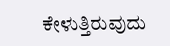ಕೇಳುತ್ತಿರುವುದು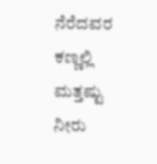ನೆರೆದವರ ಕಣ್ಣಲ್ಲಿ ಮತ್ತಷ್ಟು ನೀರು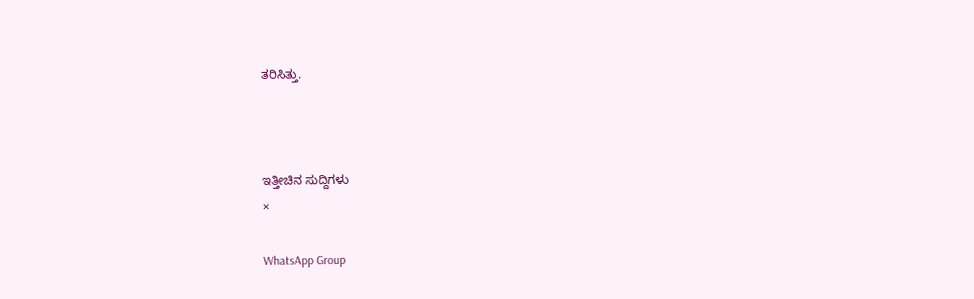ತರಿಸಿತ್ತು.



ಇತ್ತೀಚಿನ ಸುದ್ದಿಗಳು
×

WhatsApp Group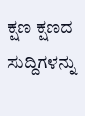ಕ್ಷಣ ಕ್ಷಣದ ಸುದ್ದಿಗಳನ್ನು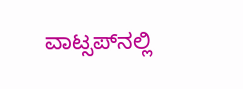ವಾಟ್ಸಪ್‌ನಲ್ಲಿ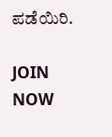ಪಡೆಯಿರಿ.

JOIN NOW